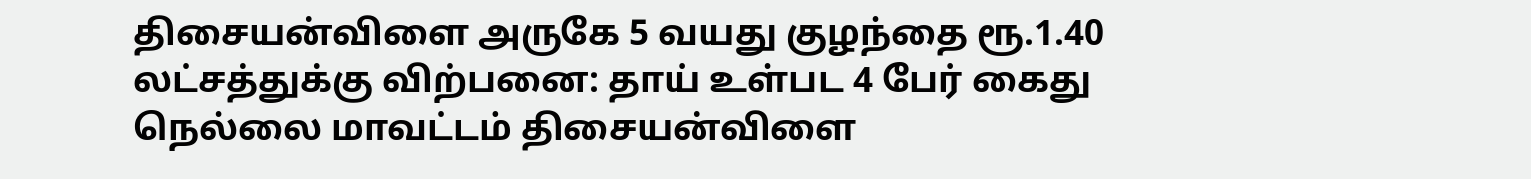திசையன்விளை அருகே 5 வயது குழந்தை ரூ.1.40 லட்சத்துக்கு விற்பனை: தாய் உள்பட 4 பேர் கைது
நெல்லை மாவட்டம் திசையன்விளை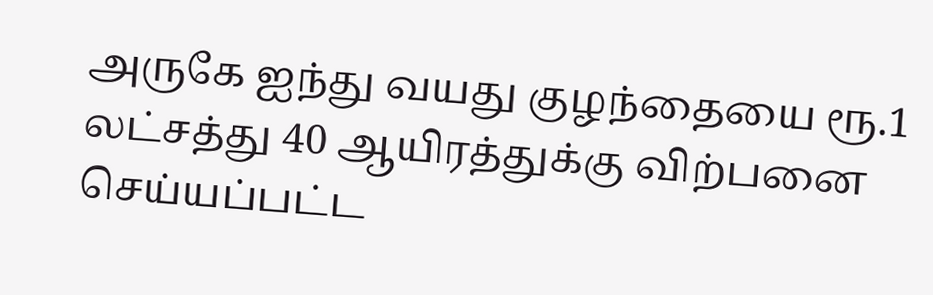அருகே ஐந்து வயது குழந்தையை ரூ.1 லட்சத்து 40 ஆயிரத்துக்கு விற்பனை செய்யப்பட்ட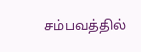சம்பவத்தில்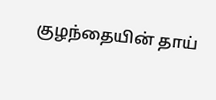குழந்தையின் தாய்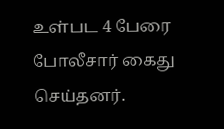உள்பட 4 பேரை போலீசார் கைது செய்தனர்.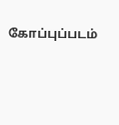கோப்புப்படம்